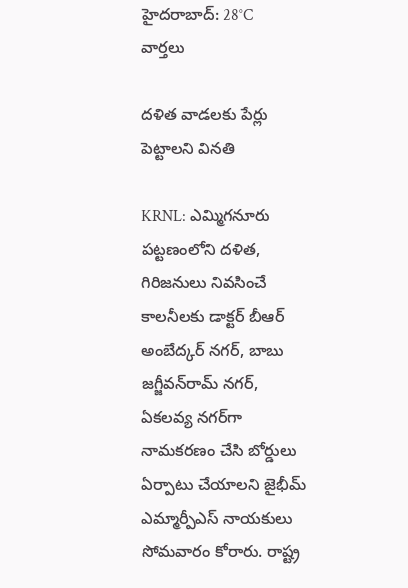హైదరాబాద్: 28°C
వార్తలు

దళిత వాడలకు పేర్లు పెట్టాలని వినతి

KRNL: ఎమ్మిగనూరు పట్టణంలోని దళిత, గిరిజనులు నివసించే కాలనీలకు డాక్టర్‌ బీఆర్‌ అంబేద్కర్‌ నగర్, బాబు జగ్జీవన్‌రామ్‌ నగర్, ఏకలవ్య నగర్‌గా నామకరణం చేసి బోర్డులు ఏర్పాటు చేయాలని జైభీమ్‌ ఎమ్మార్పీఎస్‌ నాయకులు సోమవారం కోరారు. రాష్ట్ర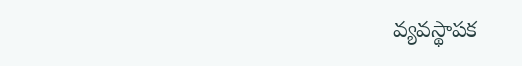వ్యవస్థాపక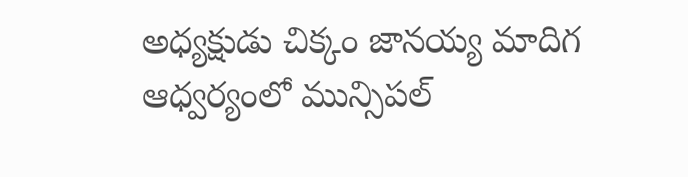అధ్యక్షుడు చిక్కం జానయ్య మాదిగ ఆధ్వర్యంలో మున్సిపల్‌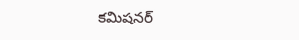కమిషనర్‌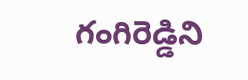గంగిరెడ్డిని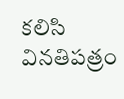కలిసి వినతిపత్రం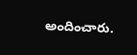అందించారు.